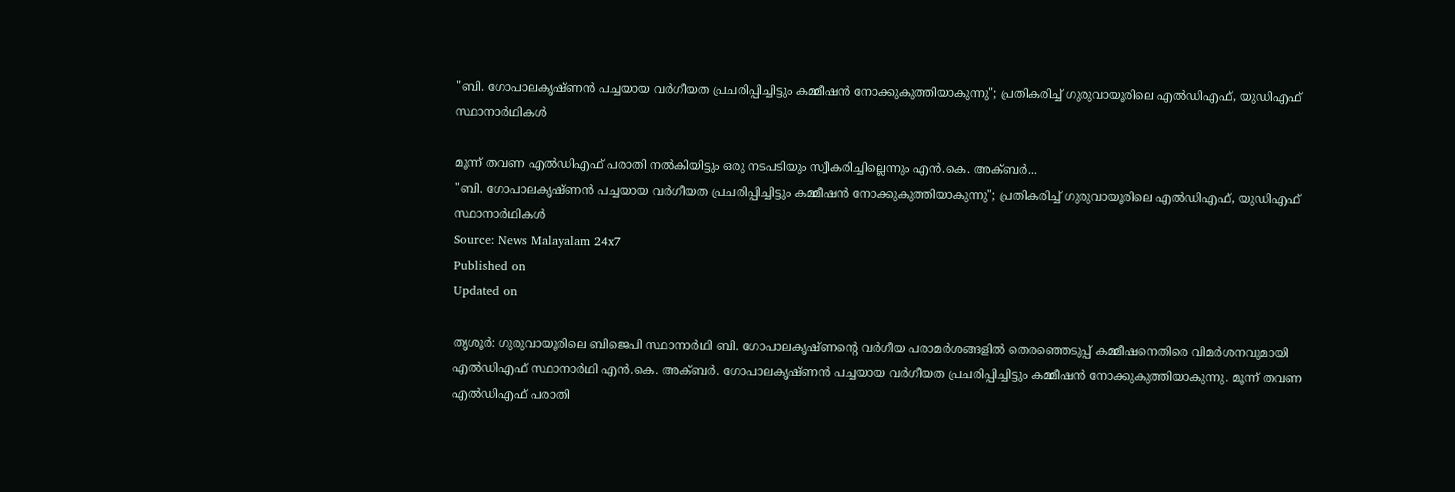"ബി. ഗോപാലകൃഷ്ണൻ പച്ചയായ വർഗീയത പ്രചരിപ്പിച്ചിട്ടും കമ്മീഷൻ നോക്കുകുത്തിയാകുന്നു"; പ്രതികരിച്ച് ഗുരുവായൂരിലെ എൽഡിഎഫ്, യുഡിഎഫ് സ്ഥാനാർഥികൾ

മൂന്ന് തവണ എൽഡിഎഫ് പരാതി നൽകിയിട്ടും ഒരു നടപടിയും സ്വീകരിച്ചില്ലെന്നും എൻ.കെ. അക്ബർ...
"ബി. ഗോപാലകൃഷ്ണൻ പച്ചയായ വർഗീയത പ്രചരിപ്പിച്ചിട്ടും കമ്മീഷൻ നോക്കുകുത്തിയാകുന്നു"; പ്രതികരിച്ച് ഗുരുവായൂരിലെ എൽഡിഎഫ്, യുഡിഎഫ് സ്ഥാനാർഥികൾ
Source: News Malayalam 24x7
Published on
Updated on

തൃശൂർ: ഗുരുവായൂരിലെ ബിജെപി സ്ഥാനാർഥി ബി. ഗോപാലകൃഷ്ണന്റെ വർഗീയ പരാമർശങ്ങളിൽ തെരഞ്ഞെടുപ്പ് കമ്മീഷനെതിരെ വിമർശനവുമായി എൽഡിഎഫ് സ്ഥാനാർഥി എൻ.കെ. അക്ബർ. ഗോപാലകൃഷ്ണൻ പച്ചയായ വർഗീയത പ്രചരിപ്പിച്ചിട്ടും കമ്മീഷൻ നോക്കുകുത്തിയാകുന്നു. മൂന്ന് തവണ എൽഡിഎഫ് പരാതി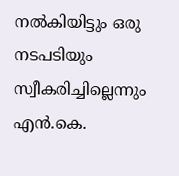നൽകിയിട്ടും ഒരു നടപടിയും സ്വീകരിച്ചില്ലെന്നും എൻ.കെ.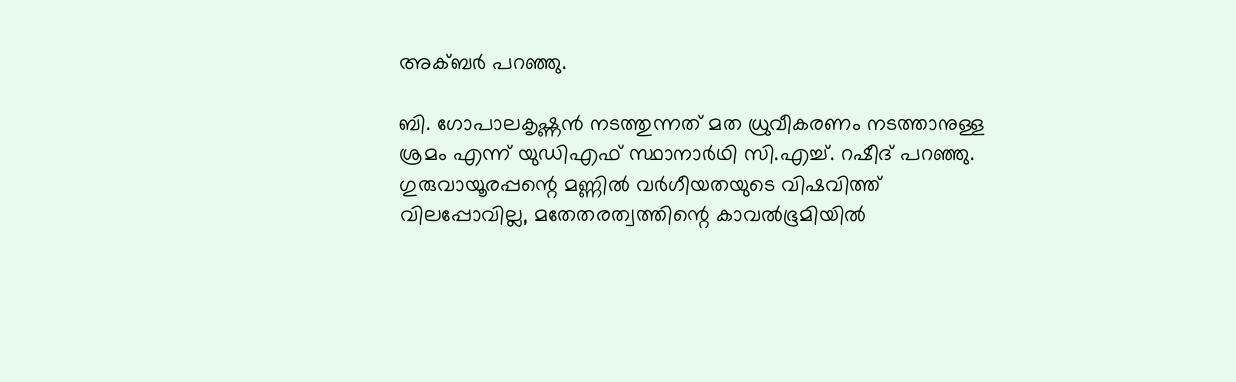അക്ബർ പറഞ്ഞു.

ബി. ഗോപാലകൃഷ്ണൻ നടത്തുന്നത് മത ധ്രുവീകരണം നടത്താനുള്ള ശ്രമം എന്ന് യുഡിഎഫ് സ്ഥാനാർഥി സി.എച്ച്. റഷീദ് പറഞ്ഞു. ഗുരുവായൂരപ്പന്റെ മണ്ണിൽ വർഗീയതയുടെ വിഷവിത്ത് വിലപ്പോവില്ല, മതേതരത്വത്തിന്റെ കാവൽഭൂമിയിൽ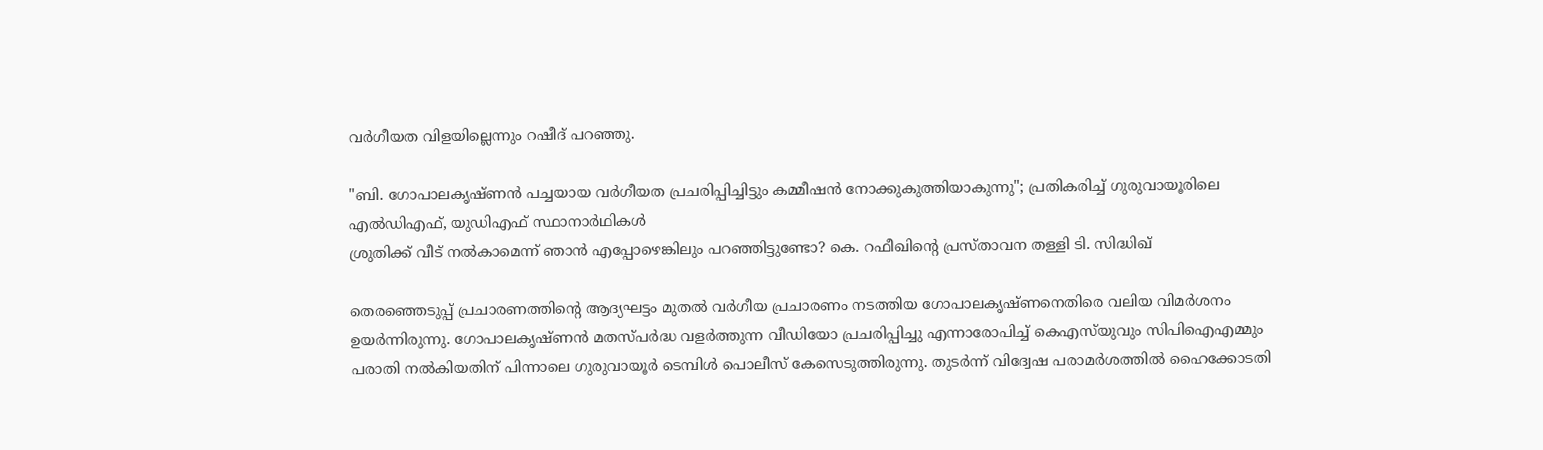വർഗീയത വിളയില്ലെന്നും റഷീദ് പറഞ്ഞു.

"ബി. ഗോപാലകൃഷ്ണൻ പച്ചയായ വർഗീയത പ്രചരിപ്പിച്ചിട്ടും കമ്മീഷൻ നോക്കുകുത്തിയാകുന്നു"; പ്രതികരിച്ച് ഗുരുവായൂരിലെ എൽഡിഎഫ്, യുഡിഎഫ് സ്ഥാനാർഥികൾ
ശ്രുതിക്ക് വീട് നൽകാമെന്ന് ഞാൻ എപ്പോഴെങ്കിലും പറഞ്ഞിട്ടുണ്ടോ? കെ. റഫീഖിൻ്റെ പ്രസ്‌താവന തള്ളി ടി. സിദ്ധിഖ്

തെരഞ്ഞെടുപ്പ് പ്രചാരണത്തിൻ്റെ ആദ്യഘട്ടം മുതൽ വർഗീയ പ്രചാരണം നടത്തിയ ഗോപാലകൃഷ്ണനെതിരെ വലിയ വിമർശനം ഉയർന്നിരുന്നു. ഗോപാലകൃഷ്ണൻ മതസ്പർദ്ധ വളർത്തുന്ന വീഡിയോ പ്രചരിപ്പിച്ചു എന്നാരോപിച്ച് കെഎസ്‌യുവും സിപിഐഎമ്മും പരാതി നൽകിയതിന് പിന്നാലെ ഗുരുവായൂർ ടെമ്പിൾ പൊലീസ് കേസെടുത്തിരുന്നു. തുടർന്ന് വിദ്വേഷ പരാമർശത്തിൽ ഹൈക്കോടതി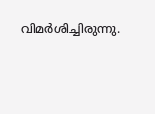വിമർശിച്ചിരുന്നു.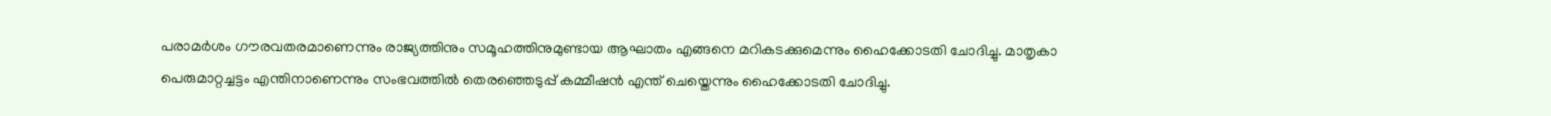പരാമർശം ഗൗരവതരമാണെന്നും രാജ്യത്തിനും സമൂഹത്തിനുമുണ്ടായ ആഘാതം എങ്ങനെ മറികടക്കുമെന്നും ഹൈക്കോടതി ചോദിച്ചു. മാതൃകാ പെരുമാറ്റച്ചട്ടം എന്തിനാണെന്നും സംഭവത്തിൽ തെരഞ്ഞെടുപ്പ് കമ്മീഷന്‍ എന്ത് ചെയ്തെന്നും ഹൈക്കോടതി ചോദിച്ചു.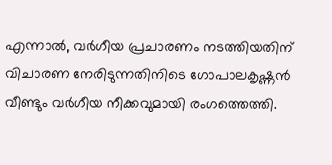എന്നാൽ, വർഗീയ പ്രചാരണം നടത്തിയതിന് വിചാരണ നേരിടുന്നതിനിടെ ഗോപാലകൃഷ്ണൻ വീണ്ടും വർഗീയ നീക്കവുമായി രംഗത്തെത്തി.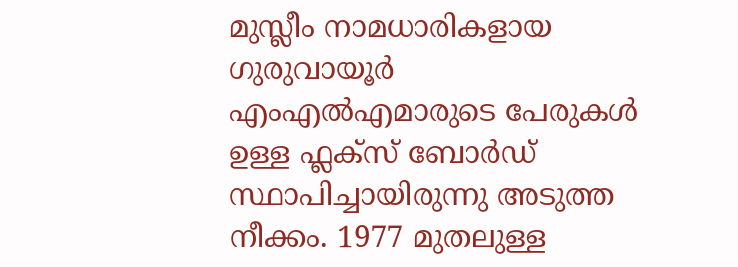മുസ്ലീം നാമധാരികളായ ഗുരുവായൂർ എംഎൽഎമാരുടെ പേരുകൾ ഉള്ള ഫ്ലക്സ് ബോർഡ് സ്ഥാപിച്ചായിരുന്നു അടുത്ത നീക്കം. 1977 മുതലുള്ള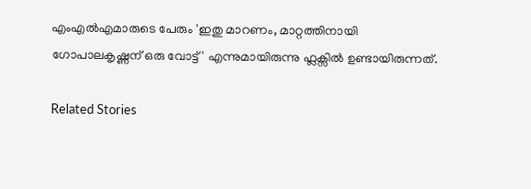എംഎൽഎമാരുടെ പേരും 'ഇതു മാറണം, മാറ്റത്തിനായി ഗോപാലകൃഷ്ണന് ഒരു വോട്ട്' എന്നുമായിരുന്നു ഫ്ലക്സിൽ ഉണ്ടായിരുന്നത്.

Related Stories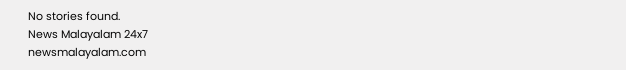No stories found.
News Malayalam 24x7
newsmalayalam.com